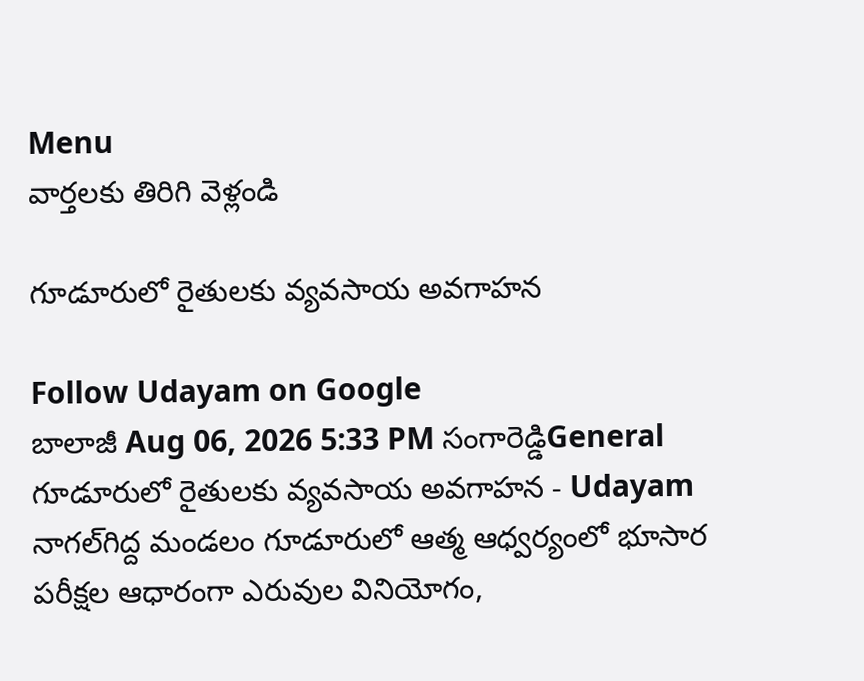Menu
వార్తలకు తిరిగి వెళ్లండి

గూడూరులో రైతులకు వ్యవసాయ అవగాహన

Follow Udayam on Google
బాలాజీ Aug 06, 2026 5:33 PM సంగారెడ్డిGeneral
గూడూరులో రైతులకు వ్యవసాయ అవగాహన - Udayam
నాగల్‌గిద్ద మండలం గూడూరులో ఆత్మ ఆధ్వర్యంలో భూసార పరీక్షల ఆధారంగా ఎరువుల వినియోగం,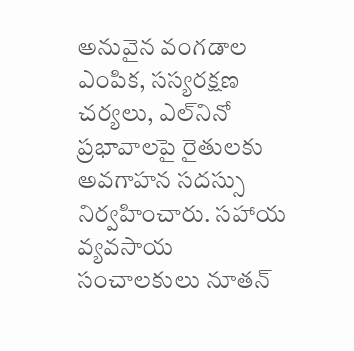అనువైన వంగడాల ఎంపిక, సస్యరక్షణ చర్యలు, ఎల్‌నినో ప్రభావాలపై రైతులకు అవగాహన సదస్సు నిర్వహించారు. సహాయ వ్యవసాయ సంచాలకులు నూతన్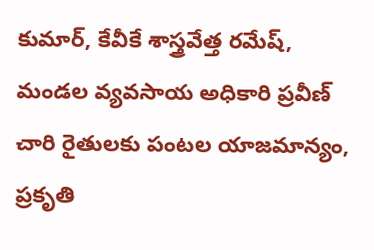కుమార్, కేవీకే శాస్త్రవేత్త రమేష్, మండల వ్యవసాయ అధికారి ప్రవీణ్ చారి రైతులకు పంటల యాజమాన్యం, ప్రకృతి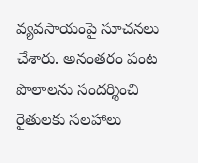వ్యవసాయంపై సూచనలు చేశారు. అనంతరం పంట పొలాలను సందర్శించి రైతులకు సలహాలు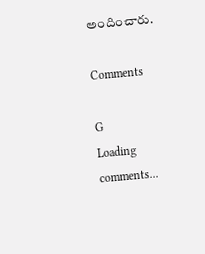అందించారు.

Comments

G
Loading comments...